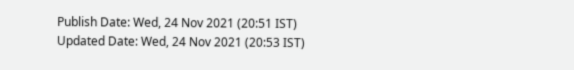Publish Date: Wed, 24 Nov 2021 (20:51 IST)
Updated Date: Wed, 24 Nov 2021 (20:53 IST)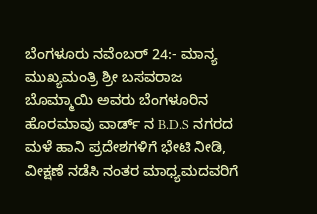ಬೆಂಗಳೂರು ನವೆಂಬರ್ 24:- ಮಾನ್ಯ ಮುಖ್ಯಮಂತ್ರಿ ಶ್ರೀ ಬಸವರಾಜ ಬೊಮ್ಮಾಯಿ ಅವರು ಬೆಂಗಳೂರಿನ ಹೊರಮಾವು ವಾರ್ಡ್ ನ B.D.S ನಗರದ ಮಳೆ ಹಾನಿ ಪ್ರದೇಶಗಳಿಗೆ ಭೇಟಿ ನೀಡಿ, ವೀಕ್ಷಣೆ ನಡೆಸಿ ನಂತರ ಮಾಧ್ಯಮದವರಿಗೆ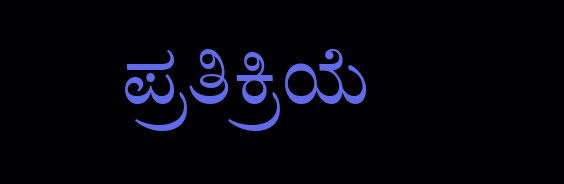ಪ್ರತಿಕ್ರಿಯೆ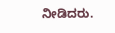ನೀಡಿದರು.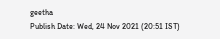geetha
Publish Date: Wed, 24 Nov 2021 (20:51 IST)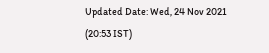Updated Date: Wed, 24 Nov 2021 (20:53 IST)